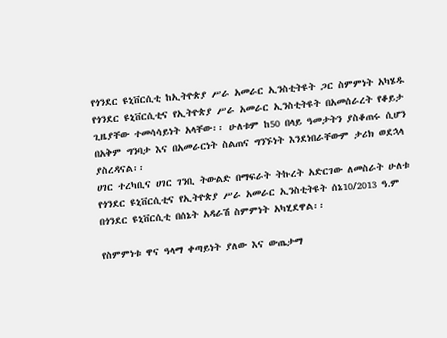የጎንደር ዩኒቨርሲቲ ከኢትዮጵያ ሥራ አመራር ኢንስቲትዩት ጋር ስምምነት አካሄዱ
የጎንደር ዩኒቨርሲቲና የኢትዮጵያ ሥራ አመራር ኢንስቲትዩት በአመሰራረት የቆይታ ጊዜያቸው ተመሳሳይነት አላቸው፡፡ ሁለቱም ከ50 በላይ ዓመታትን ያስቆጠሩ ሲሆን በአቅም ግንባታ እና በአመራርነት ስልጠና ግንኙነት እንደነበራቸውም ታሪክ ወደኋላ ያስረዳናል፡፡
ሀገር ተረካቢና ሀገር ገንቢ ትውልድ በማፍራት ትኩረት አድርገው ለመስራት ሁለቱ የጎንደር ዩኒቨርሲቲና የኢትዮጵያ ሥራ አመራር ኢንስቲትዩት ሰኔ10/2013 ዓ.ም በጎንደር ዩኒቨርሲቲ በሰኔት አዳራሽ ስምምነት አካሂደዋል፡፡

የስምምነቱ ዋና ዓላማ ቀጣይነት ያለው እና ውጤታማ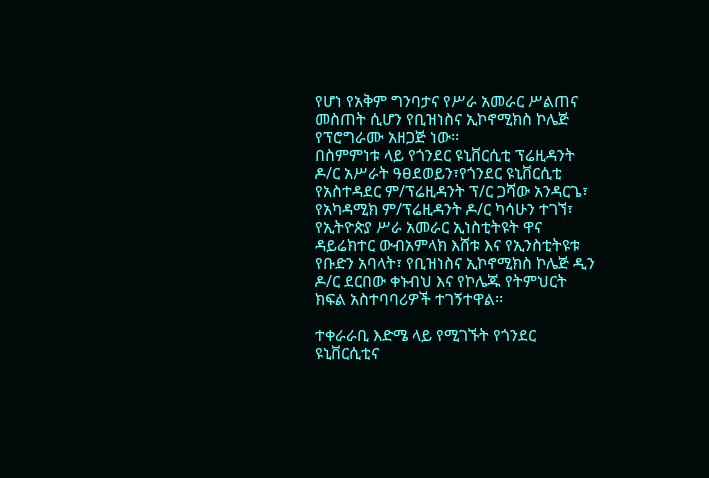የሆነ የአቅም ግንባታና የሥራ አመራር ሥልጠና መስጠት ሲሆን የቢዝነስና ኢኮኖሚክስ ኮሌጅ የፕሮግራሙ አዘጋጅ ነው፡፡
በስምምነቱ ላይ የጎንደር ዩኒቨርሲቲ ፕሬዚዳንት ዶ/ር አሥራት ዓፀደወይን፣የጎንደር ዩኒቨርሲቲ የአስተዳደር ም/ፕሬዚዳንት ፕ/ር ጋሻው አንዳርጌ፣ የአካዳሚክ ም/ፕሬዚዳንት ዶ/ር ካሳሁን ተገኘ፣ የኢትዮጵያ ሥራ አመራር ኢነስቲትዩት ዋና ዳይሬክተር ውብአምላክ እሸቱ እና የኢንስቲትዩቱ የቡድን አባላት፣ የቢዝነስና ኢኮኖሚክስ ኮሌጅ ዲን ዶ/ር ደርበው ቀኑብህ እና የኮሌጁ የትምህርት ክፍል አስተባባሪዎች ተገኝተዋል፡፡

ተቀራራቢ እድሜ ላይ የሚገኙት የጎንደር ዩኒቨርሲቲና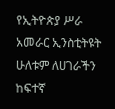የኢትዮጵያ ሥራ አመራር ኢንስቲትዩት ሁለቱም ለሀገራችን ከፍተኛ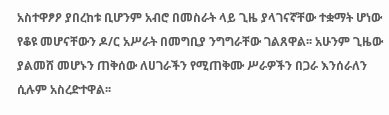አስተዋፆዖ ያበረከቱ ቢሆንም አብሮ በመስራት ላይ ጊዜ ያላገናኛቸው ተቋማት ሆነው የቆዩ መሆናቸውን ዶ/ር አሥራት በመግቢያ ንግግራቸው ገልጸዋል፡፡ አሁንም ጊዜው ያልመሸ መሆኑን ጠቅሰው ለሀገራችን የሚጠቅሙ ሥራዎችን በጋራ እንሰራለን ሲሉም አስረድተዋል፡፡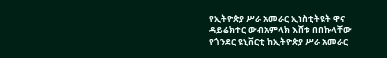የኢትዮጵያ ሥራ አመራር ኢነስቲትዩት ዋና ዳይሬክተር ውብአምላክ እሸቱ በበኩላቸው የጎንደር ዩኒቨርቲ ከኢትዮጵያ ሥራ አመራር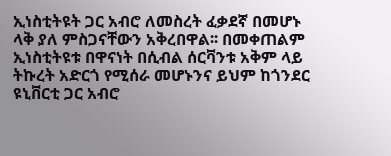ኢነስቲትዩት ጋር አብሮ ለመስረት ፈቃደኛ በመሆኑ ላቅ ያለ ምስጋናቸውን አቅረበዋል፡፡ በመቀጠልም ኢነስቲትዩቱ በዋናነት በሲብል ሰርቫንቱ አቅም ላይ ትኩረት አድርጎ የሚሰራ መሆኑንና ይህም ከጎንደር ዩኒቨርቲ ጋር አብሮ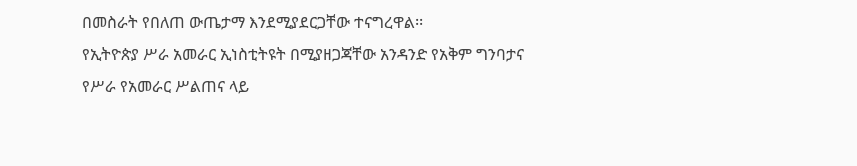በመስራት የበለጠ ውጤታማ እንደሚያደርጋቸው ተናግረዋል፡፡
የኢትዮጵያ ሥራ አመራር ኢነስቲትዩት በሚያዘጋጃቸው አንዳንድ የአቅም ግንባታና የሥራ የአመራር ሥልጠና ላይ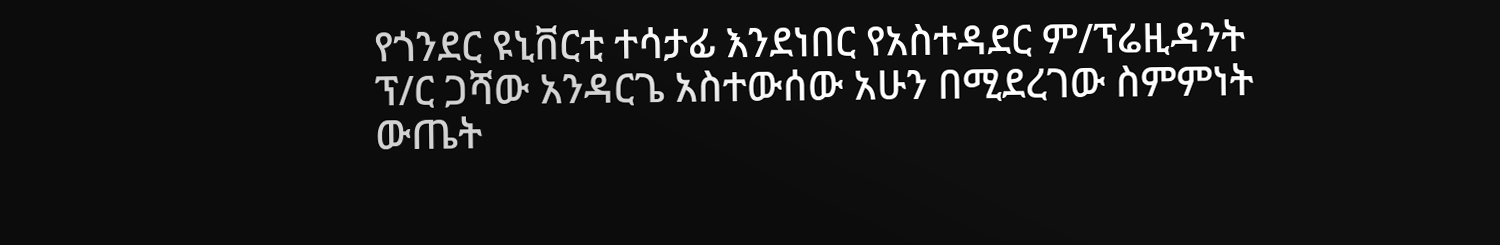የጎንደር ዩኒቨርቲ ተሳታፊ እንደነበር የአስተዳደር ም/ፕሬዚዳንት ፕ/ር ጋሻው አንዳርጌ አስተውሰው አሁን በሚደረገው ስምምነት ውጤት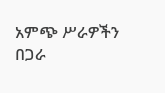አምጭ ሥራዎችን በጋራ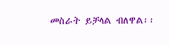መስራት ይቻላል ብለዋል፡፡